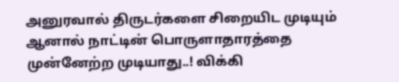அனுரவால் திருடர்களை சிறையிட முடியும் ஆனால் நாட்டின் பொருளாதாரத்தை முன்னேற்ற முடியாது..! விக்கி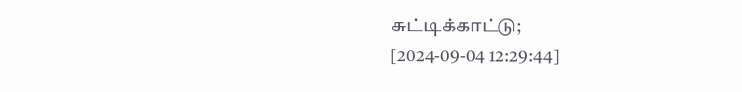சுட்டிக்காட்டு;
[2024-09-04 12:29:44]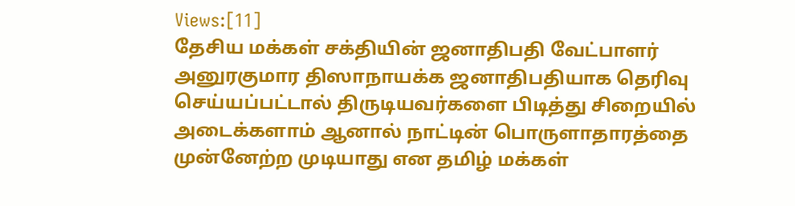Views:[11]
தேசிய மக்கள் சக்தியின் ஜனாதிபதி வேட்பாளர் அனுரகுமார திஸாநாயக்க ஜனாதிபதியாக தெரிவு செய்யப்பட்டால் திருடியவர்களை பிடித்து சிறையில் அடைக்களாம் ஆனால் நாட்டின் பொருளாதாரத்தை முன்னேற்ற முடியாது என தமிழ் மக்கள்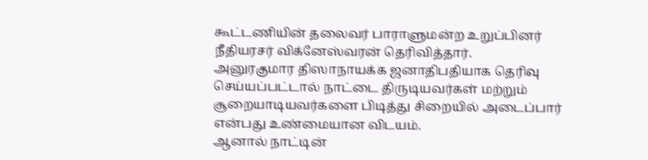கூட்டணியின் தலைவர் பாராளுமன்ற உறுப்பினர் நீதியரசர் விக்னேஸ்வரன் தெரிவித்தார்.
அனுரகுமார திஸாநாயக்க ஜனாதிபதியாக தெரிவு செய்யப்பட்டால் நாட்டை திருடியவர்கள் மற்றும் சூறையாடியவர்களை பிடித்து சிறையில் அடைப்பார் என்பது உண்மையான விடயம்.
ஆனால் நாட்டின்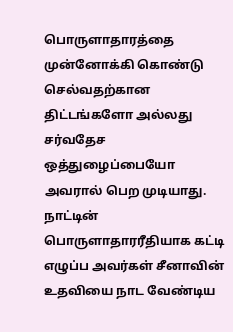பொருளாதாரத்தை முன்னோக்கி கொண்டு செல்வதற்கான திட்டங்களோ அல்லது சர்வதேச ஒத்துழைப்பையோ அவரால் பெற முடியாது.
நாட்டின் பொருளாதாரரீதியாக கட்டி எழுப்ப அவர்கள் சீனாவின் உதவியை நாட வேண்டிய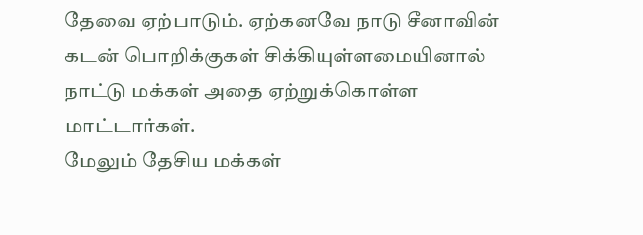தேவை ஏற்பாடும். ஏற்கனவே நாடு சீனாவின் கடன் பொறிக்குகள் சிக்கியுள்ளமையினால் நாட்டு மக்கள் அதை ஏற்றுக்கொள்ள மாட்டார்கள்.
மேலும் தேசிய மக்கள்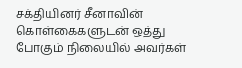சக்தியினர் சீனாவின் கொள்கைகளுடன் ஒத்து போகும் நிலையில் அவர்கள்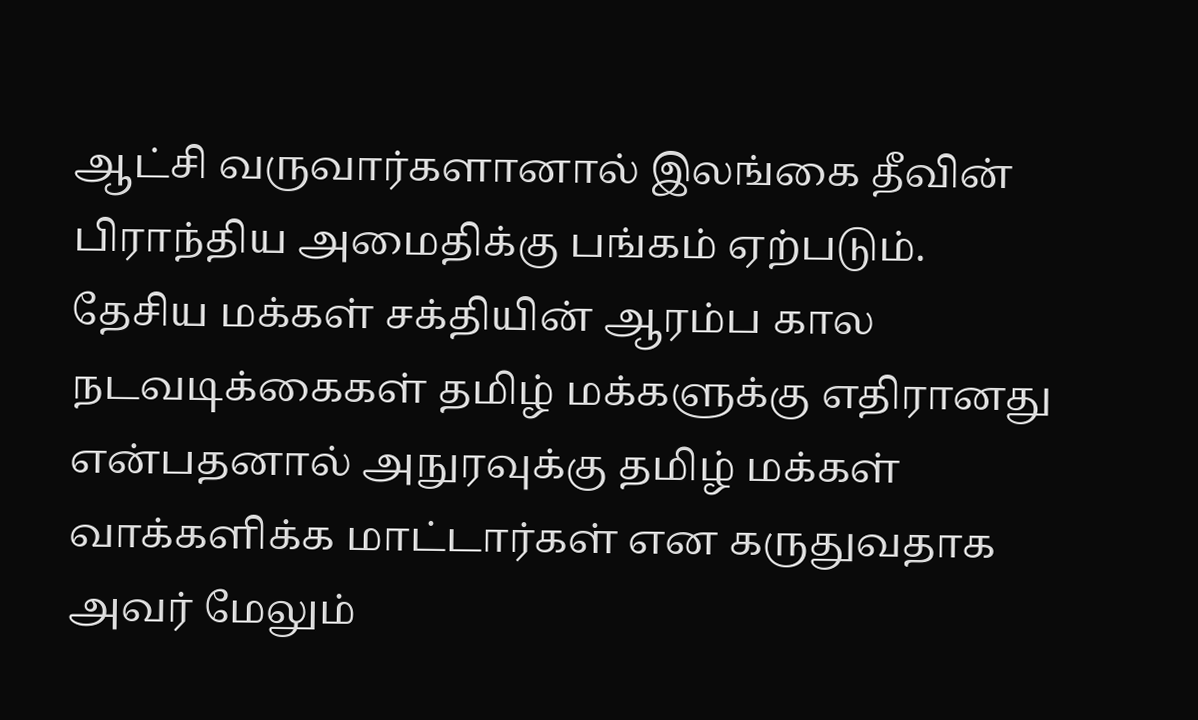ஆட்சி வருவார்களானால் இலங்கை தீவின் பிராந்திய அமைதிக்கு பங்கம் ஏற்படும்.
தேசிய மக்கள் சக்தியின் ஆரம்ப கால நடவடிக்கைகள் தமிழ் மக்களுக்கு எதிரானது என்பதனால் அநுரவுக்கு தமிழ் மக்கள் வாக்களிக்க மாட்டார்கள் என கருதுவதாக அவர் மேலும்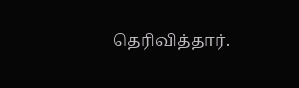தெரிவித்தார்.